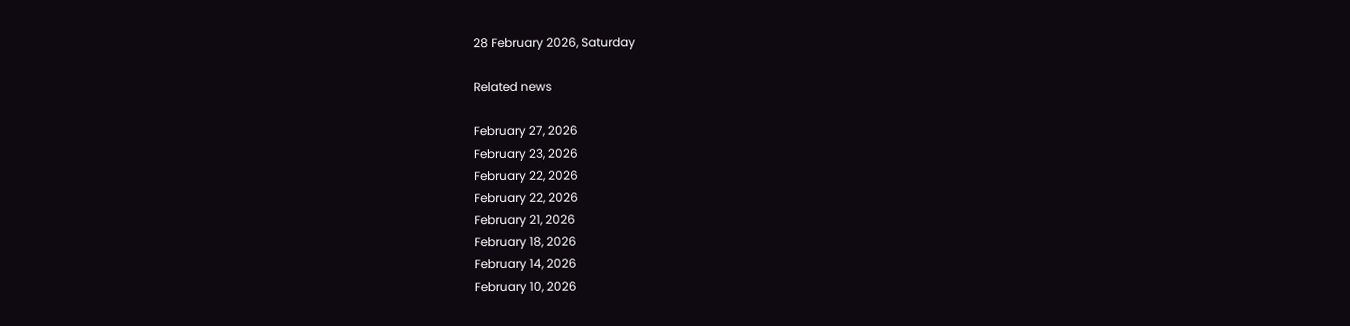28 February 2026, Saturday

Related news

February 27, 2026
February 23, 2026
February 22, 2026
February 22, 2026
February 21, 2026
February 18, 2026
February 14, 2026
February 10, 2026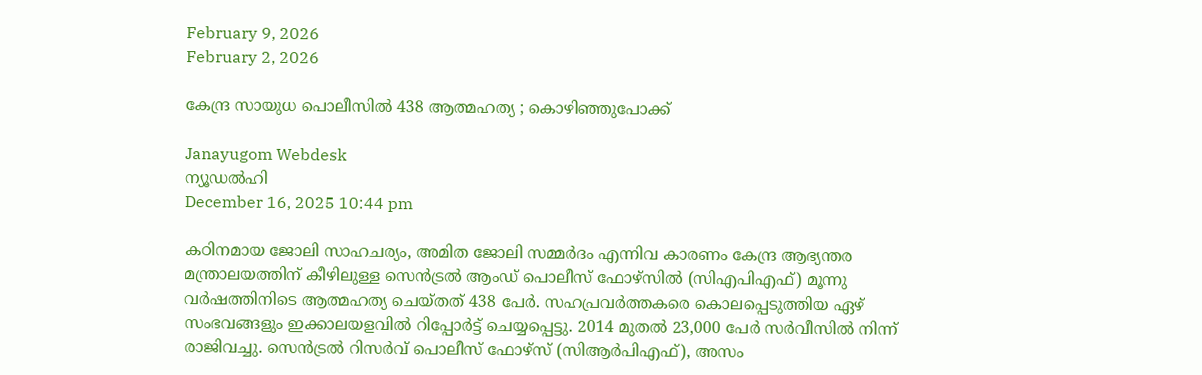February 9, 2026
February 2, 2026

കേന്ദ്ര സായുധ പൊലീസില്‍ 438 ആത്മഹത്യ ; കൊഴിഞ്ഞുപോക്ക്

Janayugom Webdesk
ന്യൂഡല്‍ഹി
December 16, 2025 10:44 pm

കഠിനമായ ജോലി സാഹചര്യം, അമിത ജോലി സമ്മര്‍ദം എന്നിവ കാരണം കേന്ദ്ര ആഭ്യന്തര മന്ത്രാലയത്തിന് കീഴിലുള്ള സെന്‍ട്രല്‍ ആംഡ് പൊലീസ് ഫോഴ്സില്‍ (സിഎപിഎഫ്) മൂന്നു വര്‍ഷത്തിനിടെ ആത്മഹത്യ ചെയ്തത് 438 പേര്‍. സഹപ്രവര്‍ത്തകരെ കൊലപ്പെടുത്തിയ ഏഴ് സംഭവങ്ങളും ഇക്കാലയളവില്‍ റിപ്പോര്‍ട്ട് ചെയ്യപ്പെട്ടു. 2014 മുതല്‍ 23,000 പേര്‍ സര്‍വീസില്‍ നിന്ന് രാജിവച്ചു. സെന്‍ട്രല്‍ റിസര്‍വ് പൊലീസ് ഫോഴ്സ് (സിആര്‍പിഎഫ്), അസം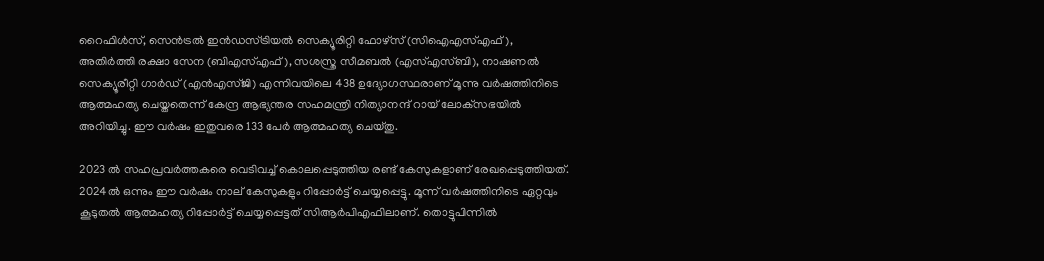റൈഫിള്‍സ്, സെന്‍ട്രല്‍ ഇന്‍ഡസ്ട്രിയല്‍ സെക്യൂരിറ്റി ഫോഴ്സ് (സിഐഎസ്എഫ്), അതിര്‍ത്തി രക്ഷാ സേന (ബിഎസ്എഫ്), സശസ്ത്ര സീമബല്‍ (എസ്എസ്ബി), നാഷണല്‍ സെക്യൂരീറ്റി ഗാര്‍ഡ് (എന്‍എസ്ജി) എന്നിവയിലെ 438 ഉദ്യോഗസ്ഥരാണ് മൂന്നു വര്‍ഷത്തിനിടെ ആത്മഹത്യ ചെയ്തതെന്ന് കേന്ദ്ര ആഭ്യന്തര സഹമന്ത്രി നിത്യാനന്ദ് റായ് ലോക്‌സഭയില്‍ അറിയിച്ചു. ഈ വര്‍ഷം ഇതുവരെ 133 പേര്‍ ആത്മഹത്യ ചെയ്തു.

2023 ല്‍ സഹപ്രവര്‍ത്തകരെ വെടിവച്ച് കൊലപ്പെടുത്തിയ രണ്ട് കേസുകളാണ് രേഖപ്പെടുത്തിയത്. 2024ല്‍ ഒന്നും ഈ വര്‍ഷം നാല് കേസുകളും റിപ്പോര്‍ട്ട് ചെയ്യപ്പെട്ടു. മൂന്ന് വര്‍ഷത്തിനിടെ ഏറ്റവും കൂടുതല്‍ ആത്മഹത്യ റിപ്പോര്‍ട്ട് ചെയ്യപ്പെട്ടത് സിആര്‍പിഎഫിലാണ്. തൊട്ടുപിന്നില്‍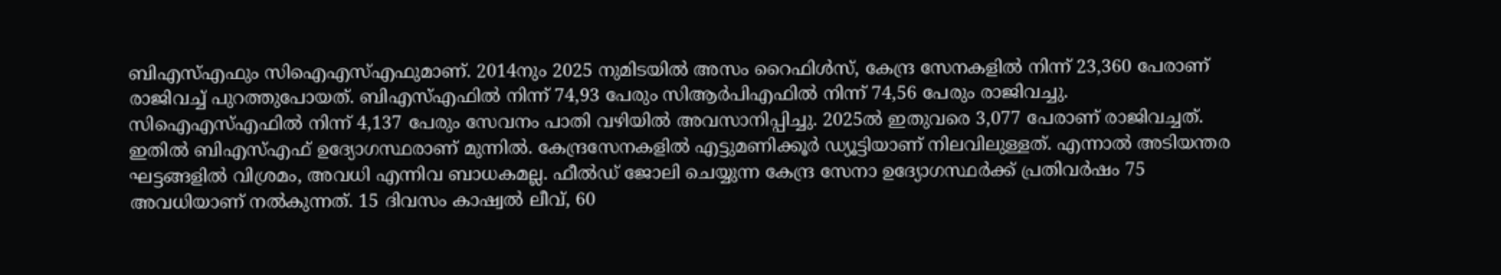ബിഎസ്എഫും സിഐഎസ്എഫുമാണ്. 2014നും 2025 നുമിടയില്‍ അസം റൈഫിള്‍സ്, കേന്ദ്ര സേനകളില്‍ നിന്ന് 23,360 പേരാണ് രാജിവച്ച് പുറത്തുപോയത്. ബിഎസ്എഫില്‍ നിന്ന് 74,93 പേരും സിആര്‍പിഎഫില്‍ നിന്ന് 74,56 പേരും രാജിവച്ചു. സിഐഎസ്എഫില്‍ നിന്ന് 4,137 പേരും സേവനം പാതി വഴിയില്‍ അവസാനിപ്പിച്ചു. 2025ല്‍ ഇതുവരെ 3,077 പേരാണ് രാജിവച്ചത്. ഇതില്‍ ബിഎസ്എഫ് ഉദ്യോഗസ്ഥരാണ് മുന്നില്‍. കേന്ദ്രസേനകളില്‍ എട്ടുമണിക്കൂര്‍ ഡ്യൂട്ടിയാണ് നിലവിലുള്ളത്. എന്നാല്‍ അടിയന്തര ഘട്ടങ്ങളില്‍ വിശ്രമം, അവധി എന്നിവ ബാധകമല്ല. ഫീല്‍ഡ് ജോലി ചെയ്യുന്ന കേന്ദ്ര സേനാ ഉദ്യോഗസ്ഥര്‍ക്ക് പ്രതിവര്‍ഷം 75 അവധിയാണ് നല്‍കുന്നത്. 15 ദിവസം കാഷ്വല്‍ ലീവ്, 60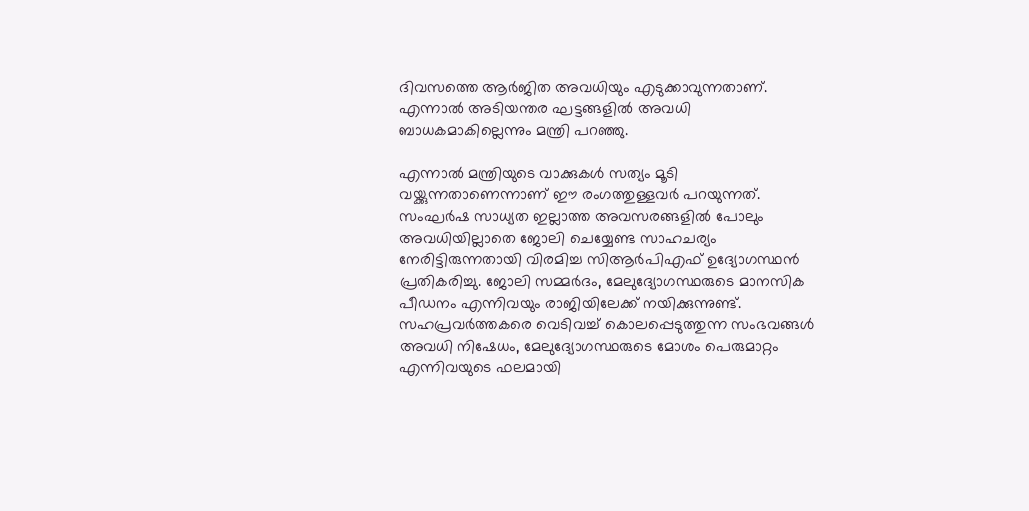ദിവസത്തെ ആര്‍ജിത അവധിയും എടുക്കാവുന്നതാണ്. എന്നാല്‍ അടിയന്തര ഘട്ടങ്ങളില്‍ അവധി ബാധകമാകില്ലെന്നും മന്ത്രി പറഞ്ഞു.

എന്നാല്‍ മന്ത്രിയുടെ വാക്കുകള്‍ സത്യം മൂടി വയ്ക്കുന്നതാണെന്നാണ് ഈ രംഗത്തുള്ളവര്‍ പറയുന്നത്. സംഘര്‍ഷ സാധ്യത ഇല്ലാത്ത അവസരങ്ങളില്‍ പോലും അവധിയില്ലാതെ ജോലി ചെയ്യേണ്ട സാഹചര്യം നേരിട്ടിരുന്നതായി വിരമിച്ച സിആര്‍പിഎഫ് ഉദ്യോഗസ്ഥന്‍ പ്രതികരിച്ചു. ജോലി സമ്മര്‍ദം, മേലുദ്യോഗസ്ഥരുടെ മാനസിക പീഡനം എന്നിവയും രാജിയിലേക്ക് നയിക്കുന്നുണ്ട്. സഹപ്രവര്‍ത്തകരെ വെടിവച്ച് കൊലപ്പെടുത്തുന്ന സംഭവങ്ങള്‍ അവധി നിഷേധം, മേലുദ്യോഗസ്ഥരുടെ മോശം പെരുമാറ്റം എന്നിവയുടെ ഫലമായി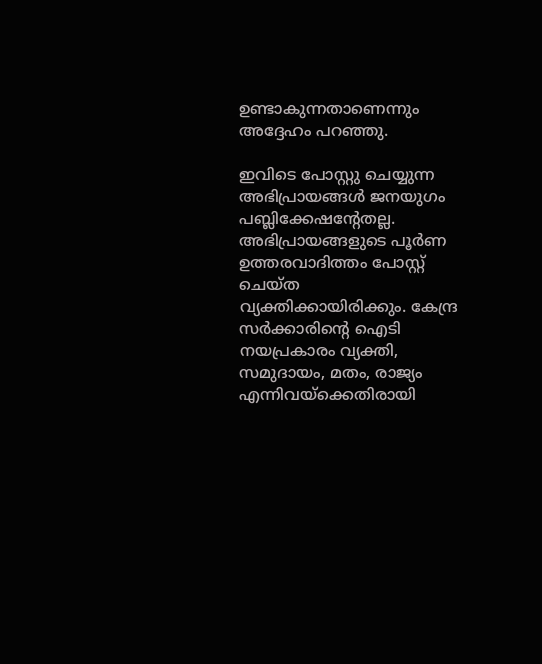ഉണ്ടാകുന്നതാണെന്നും അദ്ദേഹം പറഞ്ഞു.

ഇവിടെ പോസ്റ്റു ചെയ്യുന്ന അഭിപ്രായങ്ങള്‍ ജനയുഗം പബ്ലിക്കേഷന്റേതല്ല. അഭിപ്രായങ്ങളുടെ പൂര്‍ണ ഉത്തരവാദിത്തം പോസ്റ്റ് ചെയ്ത വ്യക്തിക്കായിരിക്കും. കേന്ദ്ര സര്‍ക്കാരിന്റെ ഐടി നയപ്രകാരം വ്യക്തി, സമുദായം, മതം, രാജ്യം എന്നിവയ്‌ക്കെതിരായി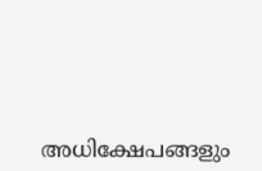അധിക്ഷേപങ്ങളും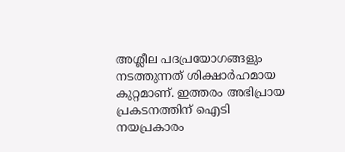അശ്ലീല പദപ്രയോഗങ്ങളും നടത്തുന്നത് ശിക്ഷാര്‍ഹമായ കുറ്റമാണ്. ഇത്തരം അഭിപ്രായ പ്രകടനത്തിന് ഐടി നയപ്രകാരം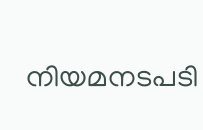നിയമനടപടി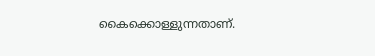കൈക്കൊള്ളുന്നതാണ്.